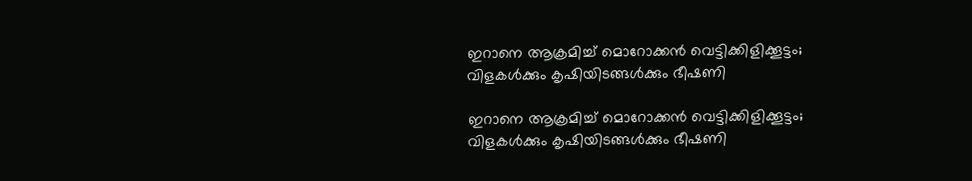ഇറാനെ ആക്രമിച്ച് മൊറോക്കന്‍ വെട്ടിക്കിളിക്കൂട്ടം; വിളകള്‍ക്കും കൃഷിയിടങ്ങള്‍ക്കും ഭീഷണി

ഇറാനെ ആക്രമിച്ച് മൊറോക്കന്‍ വെട്ടിക്കിളിക്കൂട്ടം; വിളകള്‍ക്കും കൃഷിയിടങ്ങള്‍ക്കും ഭീഷണി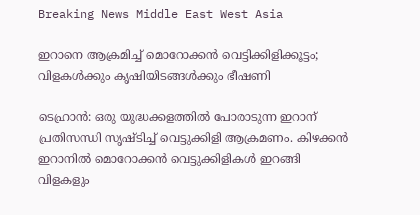Breaking News Middle East West Asia

ഇറാനെ ആക്രമിച്ച് മൊറോക്കന്‍ വെട്ടിക്കിളിക്കൂട്ടം; വിളകള്‍ക്കും കൃഷിയിടങ്ങള്‍ക്കും ഭീഷണി

ടെഹ്രാന്‍: ഒരു യുദ്ധക്കളത്തില്‍ പോരാടുന്ന ഇറാന് പ്രതിസന്ധി സൃഷ്ടിച്ച് വെട്ടുക്കിളി ആക്രമണം. കിഴക്കന്‍ ഇറാനില്‍ മൊറോക്കന്‍ വെട്ടുക്കിളികള്‍ ഇറങ്ങി വിളകളും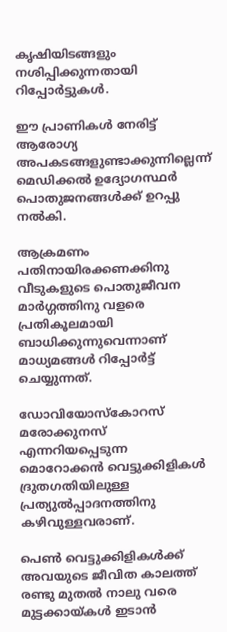കൃഷിയിടങ്ങളും നശിപ്പിക്കുന്നതായി റിപ്പോര്‍ട്ടുകള്‍.

ഈ പ്രാണികള്‍ നേരിട്ട് ആരോഗ്യ അപകടങ്ങളുണ്ടാക്കുന്നില്ലെന്ന് മെഡിക്കല്‍ ഉദ്യോഗസ്ഥര്‍ പൊതുജനങ്ങള്‍ക്ക് ഉറപ്പു നല്‍കി.

ആക്രമണം പതിനായിരക്കണക്കിനു വീടുകളുടെ പൊതുജീവന മാര്‍ഗ്ഗത്തിനു വളരെ പ്രതികൂലമായി ബാധിക്കുന്നുവെന്നാണ് മാധ്യമങ്ങള്‍ റിപ്പോര്‍ട്ട് ചെയ്യുന്നത്.

ഡോവിയോസ്കോറസ് മരോക്കുനസ് എന്നറിയപ്പെടുന്ന മൊറോക്കന്‍ വെട്ടുക്കിളികള്‍ ദ്രുതഗതിയിലുള്ള പ്രത്യുല്‍പ്പാദനത്തിനു കഴിവുള്ളവരാണ്.

പെണ്‍ വെട്ടുക്കിളികള്‍ക്ക് അവയുടെ ജീവിത കാലത്ത് രണ്ടു മുതല്‍ നാലു വരെ മുട്ടക്കായ്കള്‍ ഇടാന്‍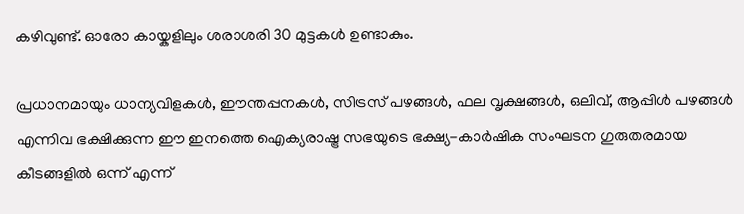കഴിവുണ്ട്. ഓരോ കായ്കളിലും ശരാശരി 30 മുട്ടകള്‍ ഉണ്ടാകും.

പ്രധാനമായും ധാന്യവിളകള്‍, ഈന്തപ്പനകള്‍, സിട്രസ് പഴങ്ങള്‍, ഫല വൃക്ഷങ്ങള്‍, ഒലിവ്, ആപ്പിള്‍ പഴങ്ങള്‍ എന്നിവ ഭക്ഷിക്കുന്ന ഈ ഇനത്തെ ഐക്യരാഷ്ട്ര സഭയുടെ ഭക്ഷ്യ-കാര്‍ഷിക സംഘടന ഗുരുതരമായ കീടങ്ങളില്‍ ഒന്ന് എന്ന്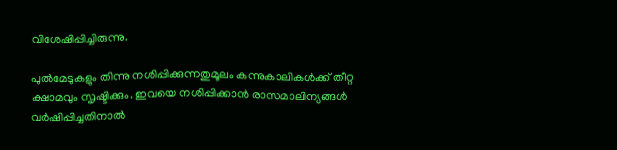വിശേഷിപ്പിച്ചിരുന്നു.

പുല്‍മേടുകളും തിന്നു നശിപ്പിക്കുന്നതുമൂലം കന്നുകാലികള്‍ക്ക് തീറ്റ ക്ഷാമവും സൃഷ്ടിക്കും. ഇവയെ നശിപ്പിക്കാന്‍ രാസമാലിന്യങ്ങള്‍ വര്‍ഷിപ്പിച്ചതിനാല്‍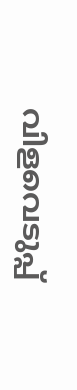വിളവെടുപ്പ്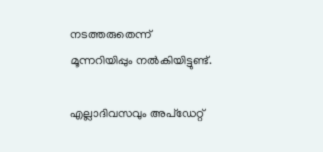നടത്തരുതെന്ന് മൂന്നറിയിപ്പും നല്‍കിയിട്ടുണ്ട്.

എല്ലാദിവസവും അപ്ഡേറ്റ്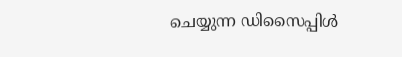ചെയ്യുന്ന ഡിസൈപ്പിൾ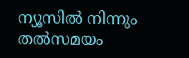ന്യൂസിൽ നിന്നും തൽസമയം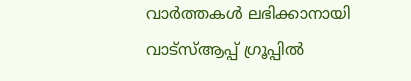വാർത്തകൾ ലഭിക്കാനായി വാട്സ്ആപ്പ് ഗ്രൂപ്പിൽ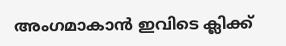അംഗമാകാൻ ഇവിടെ ക്ലിക്ക്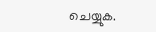ചെയ്യുക.